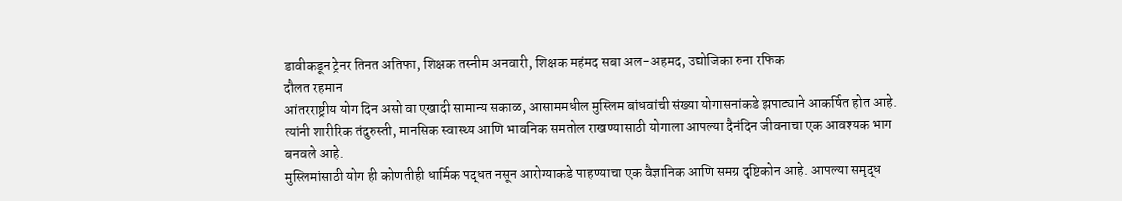डावीकडून ट्रेनर तिनत अतिफा, शिक्षक तस्नीम अनवारी, शिक्षक महंमद सबा अल-अहमद, उद्योजिका रुना रफिक
दौलत रहमान
आंतरराष्ट्रीय योग दिन असो वा एखादी सामान्य सकाळ, आसाममधील मुस्लिम बांधवांची संख्या योगासनांकडे झपाट्याने आकर्षित होत आहे. त्यांनी शारीरिक तंदुरुस्ती, मानसिक स्वास्थ्य आणि भावनिक समतोल राखण्यासाठी योगाला आपल्या दैनंदिन जीवनाचा एक आवश्यक भाग बनवले आहे.
मुस्लिमांसाठी योग ही कोणतीही धार्मिक पद्धत नसून आरोग्याकडे पाहण्याचा एक वैज्ञानिक आणि समग्र दृष्टिकोन आहे. आपल्या समृद्ध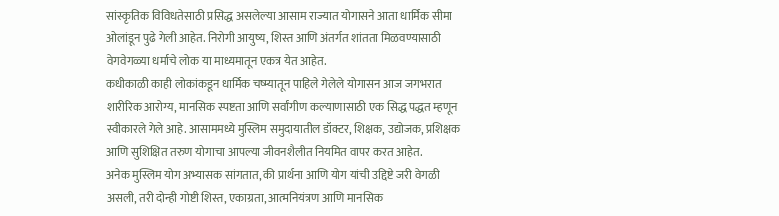सांस्कृतिक विविधतेसाठी प्रसिद्ध असलेल्या आसाम राज्यात योगासने आता धार्मिक सीमा ओलांडून पुढे गेली आहेत. निरोगी आयुष्य, शिस्त आणि अंतर्गत शांतता मिळवण्यासाठी वेगवेगळ्या धर्माचे लोक या माध्यमातून एकत्र येत आहेत.
कधीकाळी काही लोकांकडून धार्मिक चष्म्यातून पाहिले गेलेले योगासन आज जगभरात शारीरिक आरोग्य, मानसिक स्पष्टता आणि सर्वांगीण कल्याणासाठी एक सिद्ध पद्धत म्हणून स्वीकारले गेले आहे. आसाममध्ये मुस्लिम समुदायातील डॉक्टर, शिक्षक, उद्योजक, प्रशिक्षक आणि सुशिक्षित तरुण योगाचा आपल्या जीवनशैलीत नियमित वापर करत आहेत.
अनेक मुस्लिम योग अभ्यासक सांगतात, की प्रार्थना आणि योग यांची उद्दिष्टे जरी वेगळी असली, तरी दोन्ही गोष्टी शिस्त, एकाग्रता, आत्मनियंत्रण आणि मानसिक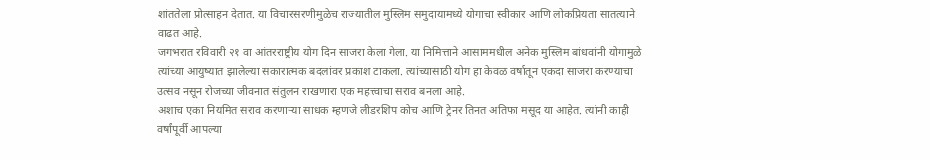शांततेला प्रोत्साहन देतात. या विचारसरणीमुळेच राज्यातील मुस्लिम समुदायामध्ये योगाचा स्वीकार आणि लोकप्रियता सातत्याने वाढत आहे.
जगभरात रविवारी २१ वा आंतरराष्ट्रीय योग दिन साजरा केला गेला. या निमित्ताने आसाममधील अनेक मुस्लिम बांधवांनी योगामुळे त्यांच्या आयुष्यात झालेल्या सकारात्मक बदलांवर प्रकाश टाकला. त्यांच्यासाठी योग हा केवळ वर्षातून एकदा साजरा करण्याचा उत्सव नसून रोजच्या जीवनात संतुलन राखणारा एक महत्त्वाचा सराव बनला आहे.
अशाच एका नियमित सराव करणाऱ्या साधक म्हणजे लीडरशिप कोच आणि ट्रेनर तिनत अतिफा मसूद या आहेत. त्यांनी काही वर्षांपूर्वी आपल्या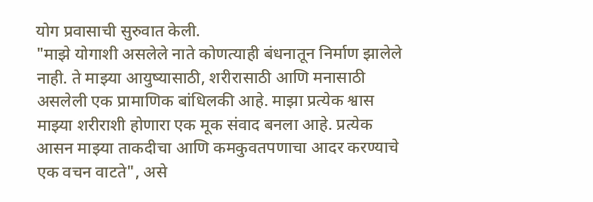योग प्रवासाची सुरुवात केली.
"माझे योगाशी असलेले नाते कोणत्याही बंधनातून निर्माण झालेले नाही. ते माझ्या आयुष्यासाठी, शरीरासाठी आणि मनासाठी असलेली एक प्रामाणिक बांधिलकी आहे. माझा प्रत्येक श्वास माझ्या शरीराशी होणारा एक मूक संवाद बनला आहे. प्रत्येक आसन माझ्या ताकदीचा आणि कमकुवतपणाचा आदर करण्याचे एक वचन वाटते", असे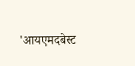'आयएमदबेस्ट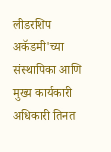लीडरशिप अकॅडमी'च्या संस्थापिका आणि मुख्य कार्यकारी अधिकारी तिनत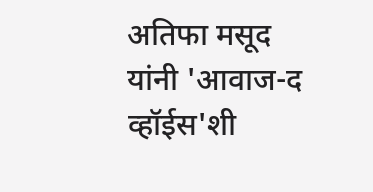अतिफा मसूद यांनी 'आवाज-द व्हॉईस'शी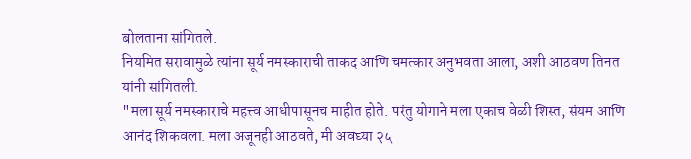बोलताना सांगितले.
नियमित सरावामुळे त्यांना सूर्य नमस्काराची ताकद आणि चमत्कार अनुभवता आला, अशी आठवण तिनत यांनी सांगितली.
"मला सूर्य नमस्काराचे महत्त्व आधीपासूनच माहीत होते. परंतु योगाने मला एकाच वेळी शिस्त, संयम आणि आनंद शिकवला. मला अजूनही आठवते, मी अवघ्या २५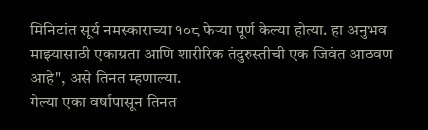मिनिटांत सूर्य नमस्काराच्या १०८ फेऱ्या पूर्ण केल्या होत्या. हा अनुभव माझ्यासाठी एकाग्रता आणि शारीरिक तंदुरुस्तीची एक जिवंत आठवण आहे", असे तिनत म्हणाल्या.
गेल्या एका वर्षापासून तिनत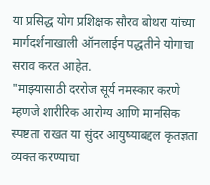या प्रसिद्ध योग प्रशिक्षक सौरव बोथरा यांच्या मार्गदर्शनाखाली ऑनलाईन पद्धतीने योगाचा सराव करत आहेत.
"माझ्यासाठी दररोज सूर्य नमस्कार करणे म्हणजे शारीरिक आरोग्य आणि मानसिक स्पष्टता राखत या सुंदर आयुष्याबद्दल कृतज्ञता व्यक्त करण्याचा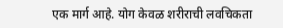एक मार्ग आहे. योग केवळ शरीराची लवचिकता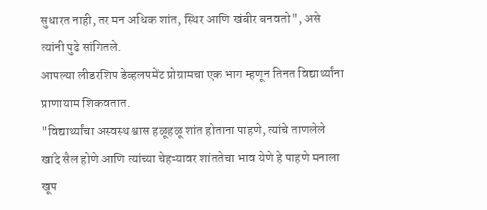सुधारत नाही, तर मन अधिक शांत, स्थिर आणि खंबीर बनवतो", असे त्यांनी पुढे सांगितले.
आपल्या लीडरशिप डेव्हलपमेंट प्रोग्रामचा एक भाग म्हणून तिनत विद्यार्थ्यांना प्राणायाम शिकवतात.
"विद्यार्थ्यांचा अस्वस्थ श्वास हळूहळू शांत होताना पाहणे, त्यांचे ताणलेले खांदे सैल होणे आणि त्यांच्या चेहऱ्यावर शांततेचा भाव येणे हे पाहणे मनाला खूप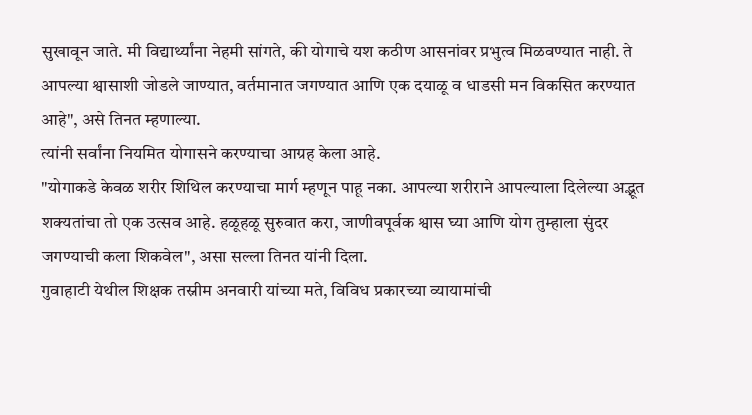सुखावून जाते. मी विद्यार्थ्यांना नेहमी सांगते, की योगाचे यश कठीण आसनांवर प्रभुत्व मिळवण्यात नाही. ते आपल्या श्वासाशी जोडले जाण्यात, वर्तमानात जगण्यात आणि एक दयाळू व धाडसी मन विकसित करण्यात आहे", असे तिनत म्हणाल्या.
त्यांनी सर्वांना नियमित योगासने करण्याचा आग्रह केला आहे.
"योगाकडे केवळ शरीर शिथिल करण्याचा मार्ग म्हणून पाहू नका. आपल्या शरीराने आपल्याला दिलेल्या अद्भूत शक्यतांचा तो एक उत्सव आहे. हळूहळू सुरुवात करा, जाणीवपूर्वक श्वास घ्या आणि योग तुम्हाला सुंदर जगण्याची कला शिकवेल", असा सल्ला तिनत यांनी दिला.
गुवाहाटी येथील शिक्षक तस्नीम अनवारी यांच्या मते, विविध प्रकारच्या व्यायामांची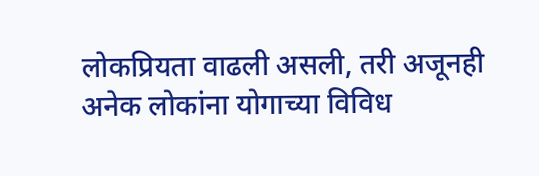लोकप्रियता वाढली असली, तरी अजूनही अनेक लोकांना योगाच्या विविध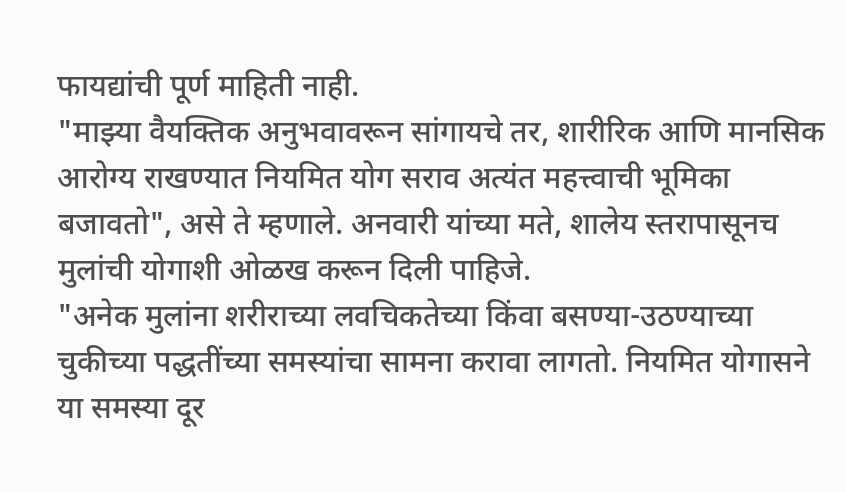फायद्यांची पूर्ण माहिती नाही.
"माझ्या वैयक्तिक अनुभवावरून सांगायचे तर, शारीरिक आणि मानसिक आरोग्य राखण्यात नियमित योग सराव अत्यंत महत्त्वाची भूमिका बजावतो", असे ते म्हणाले. अनवारी यांच्या मते, शालेय स्तरापासूनच मुलांची योगाशी ओळख करून दिली पाहिजे.
"अनेक मुलांना शरीराच्या लवचिकतेच्या किंवा बसण्या-उठण्याच्या चुकीच्या पद्धतींच्या समस्यांचा सामना करावा लागतो. नियमित योगासने या समस्या दूर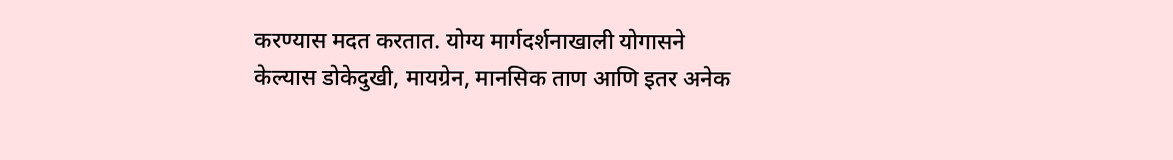करण्यास मदत करतात. योग्य मार्गदर्शनाखाली योगासने केल्यास डोकेदुखी, मायग्रेन, मानसिक ताण आणि इतर अनेक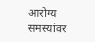आरोग्य समस्यांवर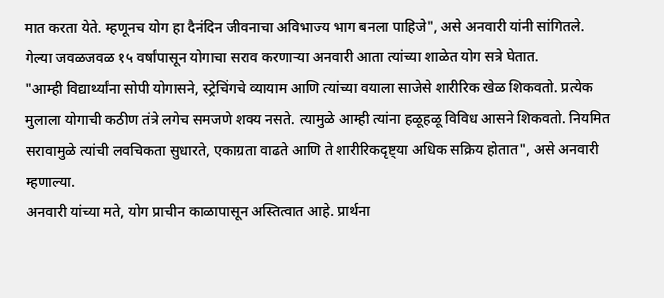मात करता येते. म्हणूनच योग हा दैनंदिन जीवनाचा अविभाज्य भाग बनला पाहिजे", असे अनवारी यांनी सांगितले.
गेल्या जवळजवळ १५ वर्षांपासून योगाचा सराव करणाऱ्या अनवारी आता त्यांच्या शाळेत योग सत्रे घेतात.
"आम्ही विद्यार्थ्यांना सोपी योगासने, स्ट्रेचिंगचे व्यायाम आणि त्यांच्या वयाला साजेसे शारीरिक खेळ शिकवतो. प्रत्येक मुलाला योगाची कठीण तंत्रे लगेच समजणे शक्य नसते. त्यामुळे आम्ही त्यांना हळूहळू विविध आसने शिकवतो. नियमित सरावामुळे त्यांची लवचिकता सुधारते, एकाग्रता वाढते आणि ते शारीरिकदृष्ट्या अधिक सक्रिय होतात", असे अनवारी म्हणाल्या.
अनवारी यांच्या मते, योग प्राचीन काळापासून अस्तित्वात आहे. प्रार्थना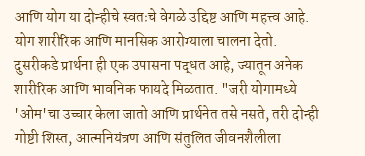आणि योग या दोन्हीचे स्वतःचे वेगळे उद्दिष्ट आणि महत्त्व आहे. योग शारीरिक आणि मानसिक आरोग्याला चालना देतो. दुसरीकडे प्रार्थना ही एक उपासना पद्धत आहे, ज्यातून अनेक शारीरिक आणि भावनिक फायदे मिळतात. "जरी योगामध्ये 'ओम'चा उच्चार केला जातो आणि प्रार्थनेत तसे नसते, तरी दोन्ही गोष्टी शिस्त, आत्मनियंत्रण आणि संतुलित जीवनशैलीला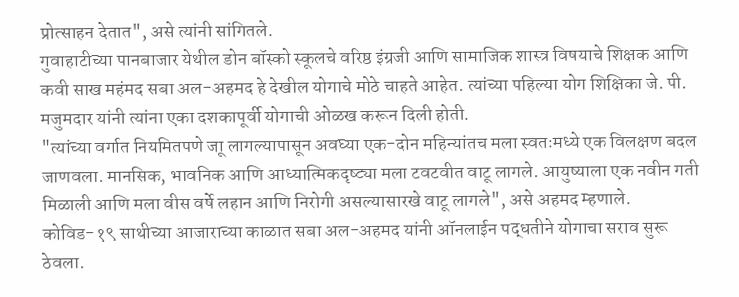प्रोत्साहन देतात", असे त्यांनी सांगितले.
गुवाहाटीच्या पानबाजार येथील डोन बॉस्को स्कूलचे वरिष्ठ इंग्रजी आणि सामाजिक शास्त्र विषयाचे शिक्षक आणि कवी साख महंमद सबा अल-अहमद हे देखील योगाचे मोठे चाहते आहेत. त्यांच्या पहिल्या योग शिक्षिका जे. पी. मजुमदार यांनी त्यांना एका दशकापूर्वी योगाची ओळख करून दिली होती.
"त्यांच्या वर्गात नियमितपणे जाू लागल्यापासून अवघ्या एक-दोन महिन्यांतच मला स्वतःमध्ये एक विलक्षण बदल जाणवला. मानसिक, भावनिक आणि आध्यात्मिकदृष्ट्या मला टवटवीत वाटू लागले. आयुष्याला एक नवीन गती मिळाली आणि मला वीस वर्षे लहान आणि निरोगी असल्यासारखे वाटू लागले", असे अहमद म्हणाले.
कोविड-१९ साथीच्या आजाराच्या काळात सबा अल-अहमद यांनी ऑनलाईन पद्धतीने योगाचा सराव सुरू ठेवला.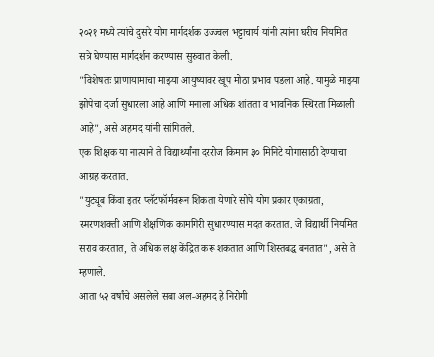२०२१ मध्ये त्यांचे दुसरे योग मार्गदर्शक उज्ज्वल भट्टाचार्य यांनी त्यांना घरीच नियमित सत्रे घेण्यास मार्गदर्शन करण्यास सुरुवात केली.
"विशेषतः प्राणायामाचा माझ्या आयुष्यावर खूप मोठा प्रभाव पडला आहे. यामुळे माझ्या झोपेचा दर्जा सुधारला आहे आणि मनाला अधिक शांतता व भावनिक स्थिरता मिळाली आहे", असे अहमद यांनी सांगितले.
एक शिक्षक या नात्याने ते विद्यार्थ्यांना दररोज किमान ३० मिनिटे योगासाठी देण्याचा आग्रह करतात.
"युट्यूब किंवा इतर प्लॅटफॉर्मवरून शिकता येणारे सोपे योग प्रकार एकाग्रता, स्मरणशक्ती आणि शैक्षणिक कामगिरी सुधारण्यास मदत करतात. जे विद्यार्थी नियमित सराव करतात, ते अधिक लक्ष केंद्रित करू शकतात आणि शिस्तबद्ध बनतात", असे ते म्हणाले.
आता ५२ वर्षांचे असलेले सबा अल-अहमद हे निरोगी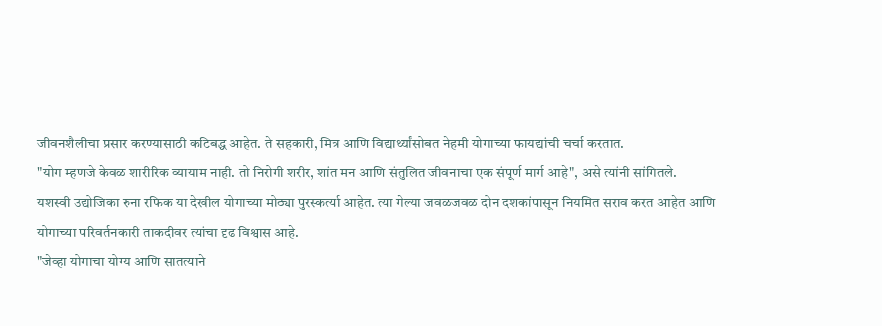जीवनशैलीचा प्रसार करण्यासाठी कटिबद्ध आहेत. ते सहकारी, मित्र आणि विद्यार्थ्यांसोबत नेहमी योगाच्या फायद्यांची चर्चा करतात.
"योग म्हणजे केवळ शारीरिक व्यायाम नाही. तो निरोगी शरीर, शांत मन आणि संतुलित जीवनाचा एक संपूर्ण मार्ग आहे", असे त्यांनी सांगितले.
यशस्वी उद्योजिका रुना रफिक या देखील योगाच्या मोठ्या पुरस्कर्त्या आहेत. त्या गेल्या जवळजवळ दोन दशकांपासून नियमित सराव करत आहेत आणि योगाच्या परिवर्तनकारी ताकदीवर त्यांचा दृढ विश्वास आहे.
"जेव्हा योगाचा योग्य आणि सातत्याने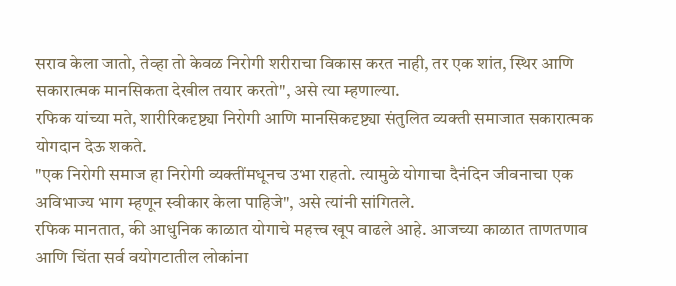सराव केला जातो, तेव्हा तो केवळ निरोगी शरीराचा विकास करत नाही, तर एक शांत, स्थिर आणि सकारात्मक मानसिकता देखील तयार करतो", असे त्या म्हणाल्या.
रफिक यांच्या मते, शारीरिकदृष्ट्या निरोगी आणि मानसिकदृष्ट्या संतुलित व्यक्ती समाजात सकारात्मक योगदान देऊ शकते.
"एक निरोगी समाज हा निरोगी व्यक्तींमधूनच उभा राहतो. त्यामुळे योगाचा दैनंदिन जीवनाचा एक अविभाज्य भाग म्हणून स्वीकार केला पाहिजे", असे त्यांनी सांगितले.
रफिक मानतात, की आधुनिक काळात योगाचे महत्त्व खूप वाढले आहे. आजच्या काळात ताणतणाव आणि चिंता सर्व वयोगटातील लोकांना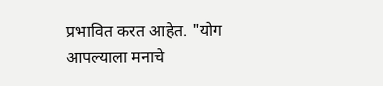प्रभावित करत आहेत. "योग आपल्याला मनाचे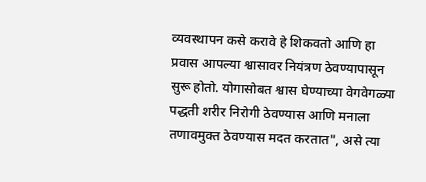व्यवस्थापन कसे करावे हे शिकवतो आणि हा प्रवास आपल्या श्वासावर नियंत्रण ठेवण्यापासून सुरू होतो. योगासोबत श्वास घेण्याच्या वेगवेगळ्या पद्धती शरीर निरोगी ठेवण्यास आणि मनाला तणावमुक्त ठेवण्यास मदत करतात", असे त्या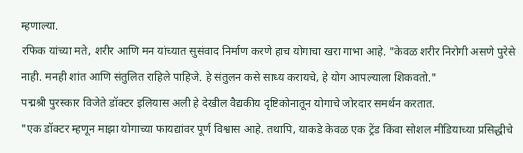म्हणाल्या.
रफिक यांच्या मते, शरीर आणि मन यांच्यात सुसंवाद निर्माण करणे हाच योगाचा खरा गाभा आहे. "केवळ शरीर निरोगी असणे पुरेसे नाही. मनही शांत आणि संतुलित राहिले पाहिजे. हे संतुलन कसे साध्य करायचे, हे योग आपल्याला शिकवतो."
पद्मश्री पुरस्कार विजेते डॉक्टर इलियास अली हे देखील वैद्यकीय दृष्टिकोनातून योगाचे जोरदार समर्थन करतात.
"एक डॉक्टर म्हणून माझा योगाच्या फायद्यांवर पूर्ण विश्वास आहे. तथापि, याकडे केवळ एक ट्रेंड किंवा सोशल मीडियाच्या प्रसिद्धीचे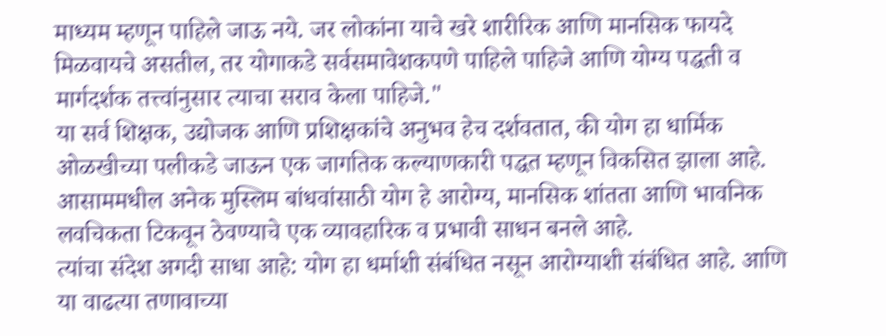माध्यम म्हणून पाहिले जाऊ नये. जर लोकांना याचे खरे शारीरिक आणि मानसिक फायदे मिळवायचे असतील, तर योगाकडे सर्वसमावेशकपणे पाहिले पाहिजे आणि योग्य पद्धती व मार्गदर्शक तत्त्वांनुसार त्याचा सराव केला पाहिजे."
या सर्व शिक्षक, उद्योजक आणि प्रशिक्षकांचे अनुभव हेच दर्शवतात, की योग हा धार्मिक ओळखीच्या पलीकडे जाऊन एक जागतिक कल्याणकारी पद्धत म्हणून विकसित झाला आहे. आसाममधील अनेक मुस्लिम बांधवांसाठी योग हे आरोग्य, मानसिक शांतता आणि भावनिक लवचिकता टिकवून ठेवण्याचे एक व्यावहारिक व प्रभावी साधन बनले आहे.
त्यांचा संदेश अगदी साधा आहे: योग हा धर्माशी संबंधित नसून आरोग्याशी संबंधित आहे. आणि या वाढत्या तणावाच्या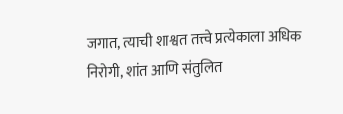जगात, त्याची शाश्वत तत्त्वे प्रत्येकाला अधिक निरोगी, शांत आणि संतुलित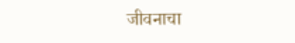जीवनाचा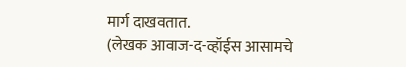मार्ग दाखवतात.
(लेखक आवाज-द-व्हॉईस आसामचे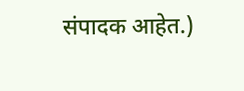संपादक आहेत.)